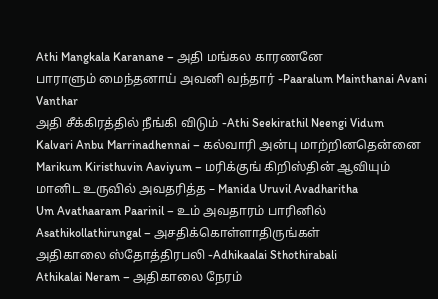Athi Mangkala Karanane – அதி மங்கல காரணனே
பாராளும் மைந்தனாய் அவனி வந்தார் -Paaralum Mainthanai Avani Vanthar
அதி சீக்கிரத்தில் நீங்கி விடும் -Athi Seekirathil Neengi Vidum
Kalvari Anbu Marrinadhennai – கல்வாரி அன்பு மாற்றினதென்னை
Marikum Kiristhuvin Aaviyum – மரிக்குங் கிறிஸ்தின் ஆவியும்
மானிட உருவில் அவதரித்த – Manida Uruvil Avadharitha
Um Avathaaram Paarinil – உம் அவதாரம் பாரினில்
Asathikollathirungal – அசதிக்கொள்ளாதிருங்கள்
அதிகாலை ஸ்தோத்திரபலி -Adhikaalai Sthothirabali
Athikalai Neram – அதிகாலை நேரம்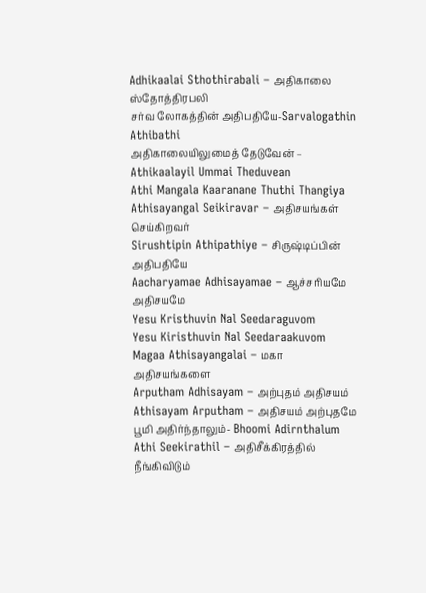Adhikaalai Sthothirabali – அதிகாலை ஸ்தோத்திரபலி
சர்வ லோகத்தின் அதிபதியே-Sarvalogathin Athibathi
அதிகாலையிலுமைத் தேடுவேன் – Athikaalayil Ummai Theduvean
Athi Mangala Kaaranane Thuthi Thangiya
Athisayangal Seikiravar – அதிசயங்கள் செய்கிறவர்
Sirushtipin Athipathiye – சிருஷ்டிப்பின் அதிபதியே
Aacharyamae Adhisayamae – ஆச்சரியமே அதிசயமே
Yesu Kristhuvin Nal Seedaraguvom
Yesu Kiristhuvin Nal Seedaraakuvom
Magaa Athisayangalai – மகா அதிசயங்களை
Arputham Adhisayam – அற்புதம் அதிசயம்
Athisayam Arputham – அதிசயம் அற்புதமே
பூமி அதிர்ந்தாலும்- Bhoomi Adirnthalum
Athi Seekirathil – அதிசீக்கிரத்தில் நீங்கிவிடும்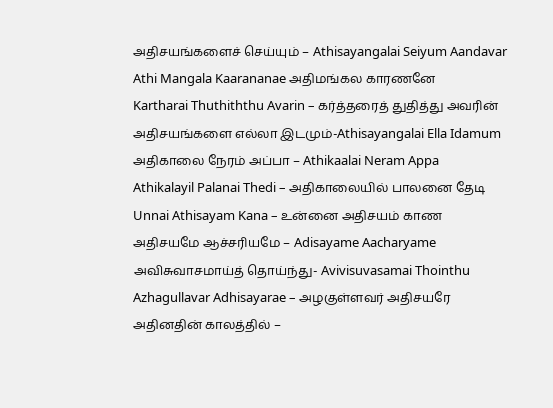அதிசயங்களைச் செய்யும் – Athisayangalai Seiyum Aandavar
Athi Mangala Kaarananae அதிமங்கல காரணனே
Kartharai Thuthiththu Avarin – கர்த்தரைத் துதித்து அவரின்
அதிசயங்களை எல்லா இடமும்-Athisayangalai Ella Idamum
அதிகாலை நேரம் அப்பா – Athikaalai Neram Appa
Athikalayil Palanai Thedi – அதிகாலையில் பாலனை தேடி
Unnai Athisayam Kana – உன்னை அதிசயம் காண
அதிசயமே ஆச்சரியமே – Adisayame Aacharyame
அவிசுவாசமாய்த் தொய்ந்து- Avivisuvasamai Thointhu
Azhagullavar Adhisayarae – அழகுள்ளவர் அதிசயரே
அதினதின் காலத்தில் –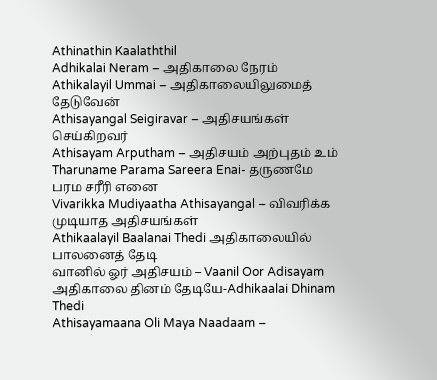Athinathin Kaalaththil
Adhikalai Neram – அதிகாலை நேரம்
Athikalayil Ummai – அதிகாலையிலுமைத் தேடுவேன்
Athisayangal Seigiravar – அதிசயங்கள் செய்கிறவர்
Athisayam Arputham – அதிசயம் அற்புதம் உம்
Tharuname Parama Sareera Enai- தருணமே பரம சரீரி எனை
Vivarikka Mudiyaatha Athisayangal – விவரிக்க முடியாத அதிசயங்கள்
Athikaalayil Baalanai Thedi அதிகாலையில் பாலனைத் தேடி
வானில் ஓர் அதிசயம் – Vaanil Oor Adisayam
அதிகாலை தினம் தேடியே-Adhikaalai Dhinam Thedi
Athisayamaana Oli Maya Naadaam –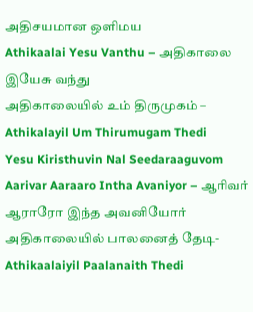அதிசயமான ஒளிமய
Athikaalai Yesu Vanthu – அதிகாலை இயேசு வந்து
அதிகாலையில் உம் திருமுகம் – Athikalayil Um Thirumugam Thedi
Yesu Kiristhuvin Nal Seedaraaguvom
Aarivar Aaraaro Intha Avaniyor – ஆரிவர் ஆராரோ இந்த அவனியோர்
அதிகாலையில் பாலனைத் தேடி- Athikaalaiyil Paalanaith Thedi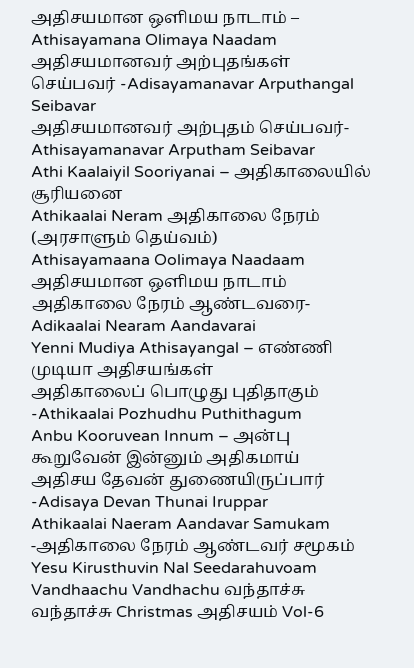அதிசயமான ஒளிமய நாடாம் – Athisayamana Olimaya Naadam
அதிசயமானவர் அற்புதங்கள் செய்பவர் -Adisayamanavar Arputhangal Seibavar
அதிசயமானவர் அற்புதம் செய்பவர்- Athisayamanavar Arputham Seibavar
Athi Kaalaiyil Sooriyanai – அதிகாலையில் சூரியனை
Athikaalai Neram அதிகாலை நேரம் (அரசாளும் தெய்வம்)
Athisayamaana Oolimaya Naadaam அதிசயமான ஒளிமய நாடாம்
அதிகாலை நேரம் ஆண்டவரை- Adikaalai Nearam Aandavarai
Yenni Mudiya Athisayangal – எண்ணி முடியா அதிசயங்கள்
அதிகாலைப் பொழுது புதிதாகும் -Athikaalai Pozhudhu Puthithagum
Anbu Kooruvean Innum – அன்பு கூறுவேன் இன்னும் அதிகமாய்
அதிசய தேவன் துணையிருப்பார் -Adisaya Devan Thunai Iruppar
Athikaalai Naeram Aandavar Samukam -அதிகாலை நேரம் ஆண்டவர் சமூகம்
Yesu Kirusthuvin Nal Seedarahuvoam
Vandhaachu Vandhachu வந்தாச்சு வந்தாச்சு Christmas அதிசயம் Vol-6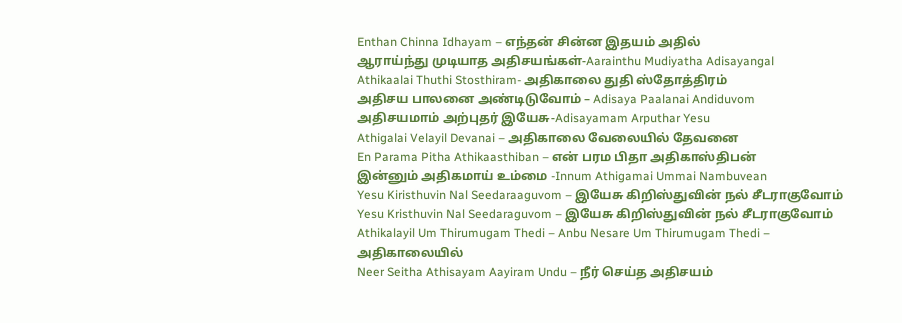Enthan Chinna Idhayam – எந்தன் சின்ன இதயம் அதில்
ஆராய்ந்து முடியாத அதிசயங்கள்-Aarainthu Mudiyatha Adisayangal
Athikaalai Thuthi Stosthiram- அதிகாலை துதி ஸ்தோத்திரம்
அதிசய பாலனை அண்டிடுவோம் – Adisaya Paalanai Andiduvom
அதிசயமாம் அற்புதர் இயேசு-Adisayamam Arputhar Yesu
Athigalai Velayil Devanai – அதிகாலை வேலையில் தேவனை
En Parama Pitha Athikaasthiban – என் பரம பிதா அதிகாஸ்திபன்
இன்னும் அதிகமாய் உம்மை -Innum Athigamai Ummai Nambuvean
Yesu Kiristhuvin Nal Seedaraaguvom – இயேசு கிறிஸ்துவின் நல் சீடராகுவோம்
Yesu Kristhuvin Nal Seedaraguvom – இயேசு கிறிஸ்துவின் நல் சீடராகுவோம்
Athikalayil Um Thirumugam Thedi – Anbu Nesare Um Thirumugam Thedi – அதிகாலையில்
Neer Seitha Athisayam Aayiram Undu – நீர் செய்த அதிசயம்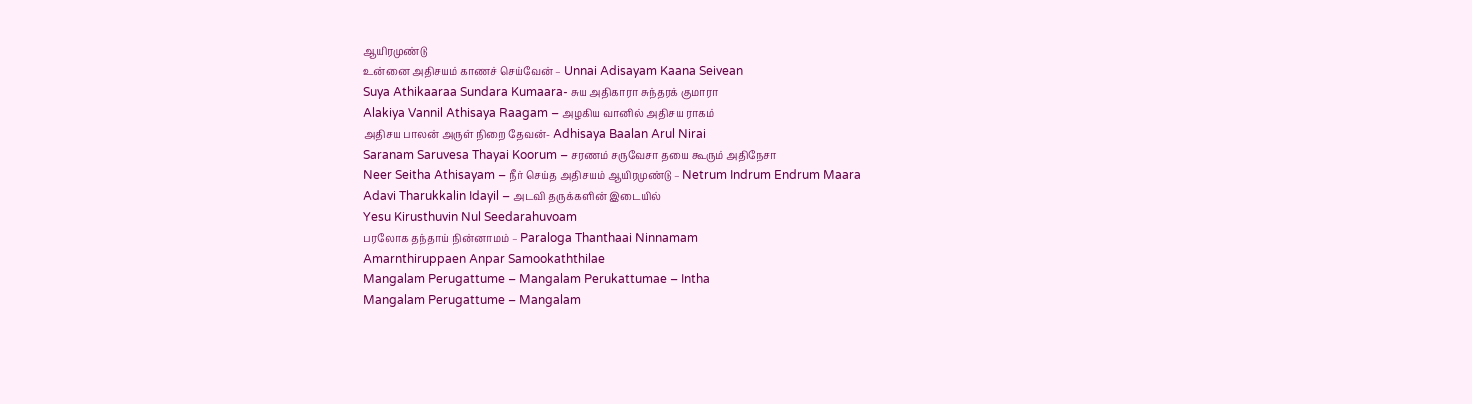ஆயிரமுண்டு
உன்னை அதிசயம் காணச் செய்வேன் – Unnai Adisayam Kaana Seivean
Suya Athikaaraa Sundara Kumaara- சுய அதிகாரா சுந்தரக் குமாரா
Alakiya Vannil Athisaya Raagam – அழகிய வானில் அதிசய ராகம்
அதிசய பாலன் அருள் நிறை தேவன்- Adhisaya Baalan Arul Nirai
Saranam Saruvesa Thayai Koorum – சரணம் சருவேசா தயை கூரும் அதிநேசா
Neer Seitha Athisayam – நீர் செய்த அதிசயம் ஆயிரமுண்டு – Netrum Indrum Endrum Maara
Adavi Tharukkalin Idayil – அடவி தருக்களின் இடையில்
Yesu Kirusthuvin Nul Seedarahuvoam
பரலோக தந்தாய் நின்னாமம் – Paraloga Thanthaai Ninnamam
Amarnthiruppaen Anpar Samookaththilae
Mangalam Perugattume – Mangalam Perukattumae – Intha
Mangalam Perugattume – Mangalam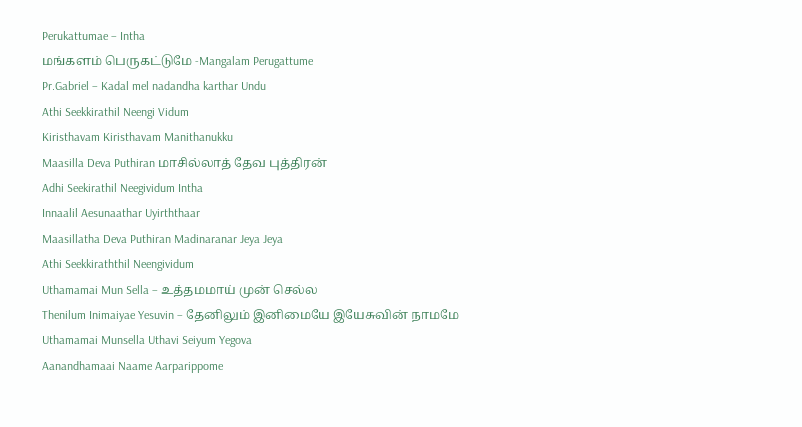Perukattumae – Intha
மங்களம் பெருகட்டுமே -Mangalam Perugattume
Pr.Gabriel – Kadal mel nadandha karthar Undu
Athi Seekkirathil Neengi Vidum
Kiristhavam Kiristhavam Manithanukku
Maasilla Deva Puthiran மாசில்லாத் தேவ புத்திரன்
Adhi Seekirathil Neegividum Intha
Innaalil Aesunaathar Uyirththaar
Maasillatha Deva Puthiran Madinaranar Jeya Jeya
Athi Seekkiraththil Neengividum
Uthamamai Mun Sella – உத்தமமாய் முன் செல்ல
Thenilum Inimaiyae Yesuvin – தேனிலும் இனிமையே இயேசுவின் நாமமே
Uthamamai Munsella Uthavi Seiyum Yegova
Aanandhamaai Naame Aarparippome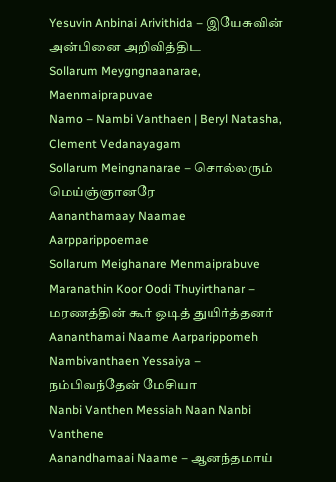Yesuvin Anbinai Arivithida – இயேசுவின் அன்பினை அறிவித்திட
Sollarum Meygngnaanarae, Maenmaiprapuvae
Namo – Nambi Vanthaen | Beryl Natasha, Clement Vedanayagam
Sollarum Meingnanarae – சொல்லரும் மெய்ஞ்ஞானரே
Aananthamaay Naamae Aarpparippoemae
Sollarum Meighanare Menmaiprabuve
Maranathin Koor Oodi Thuyirthanar – மரணத்தின் கூர் ஒடித் துயிர்த்தனர்
Aananthamai Naame Aarparippomeh
Nambivanthaen Yessaiya – நம்பிவந்தேன் மேசியா
Nanbi Vanthen Messiah Naan Nanbi Vanthene
Aanandhamaai Naame – ஆனந்தமாய்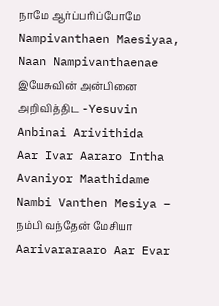நாமே ஆர்ப்பரிப்போமே
Nampivanthaen Maesiyaa, Naan Nampivanthaenae
இயேசுவின் அன்பினை அறிவித்திட -Yesuvin Anbinai Arivithida
Aar Ivar Aararo Intha Avaniyor Maathidame
Nambi Vanthen Mesiya – நம்பி வந்தேன் மேசியா
Aarivararaaro Aar Evar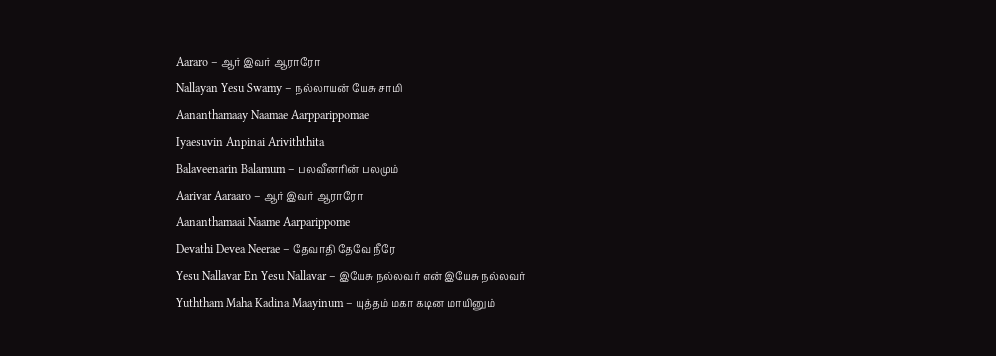Aararo – ஆர் இவர் ஆராரோ
Nallayan Yesu Swamy – நல்லாயன் யேசு சாமி
Aananthamaay Naamae Aarpparippomae
Iyaesuvin Anpinai Ariviththita
Balaveenarin Balamum – பலவீனரின் பலமும்
Aarivar Aaraaro – ஆர் இவர் ஆராரோ
Aananthamaai Naame Aarparippome
Devathi Devea Neerae – தேவாதி தேவே நீரே
Yesu Nallavar En Yesu Nallavar – இயேசு நல்லவர் என் இயேசு நல்லவர்
Yuththam Maha Kadina Maayinum – யுத்தம் மகா கடின மாயினும்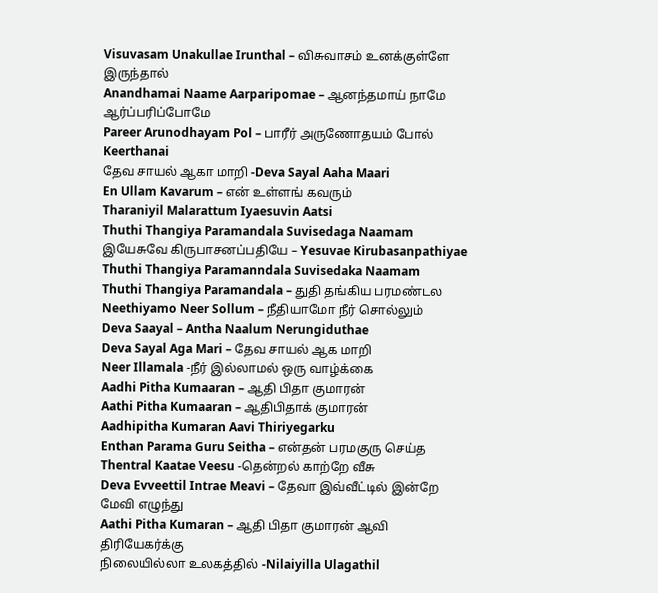Visuvasam Unakullae Irunthal – விசுவாசம் உனக்குள்ளே இருந்தால்
Anandhamai Naame Aarparipomae – ஆனந்தமாய் நாமே ஆர்ப்பரிப்போமே
Pareer Arunodhayam Pol – பாரீர் அருணோதயம் போல் Keerthanai
தேவ சாயல் ஆகா மாறி -Deva Sayal Aaha Maari
En Ullam Kavarum – என் உள்ளங் கவரும்
Tharaniyil Malarattum Iyaesuvin Aatsi
Thuthi Thangiya Paramandala Suvisedaga Naamam
இயேசுவே கிருபாசனப்பதியே – Yesuvae Kirubasanpathiyae
Thuthi Thangiya Paramanndala Suvisedaka Naamam
Thuthi Thangiya Paramandala – துதி தங்கிய பரமண்டல
Neethiyamo Neer Sollum – நீதியாமோ நீர் சொல்லும்
Deva Saayal – Antha Naalum Nerungiduthae
Deva Sayal Aga Mari – தேவ சாயல் ஆக மாறி
Neer Illamala -நீர் இல்லாமல் ஒரு வாழ்க்கை
Aadhi Pitha Kumaaran – ஆதி பிதா குமாரன்
Aathi Pitha Kumaaran – ஆதிபிதாக் குமாரன்
Aadhipitha Kumaran Aavi Thiriyegarku
Enthan Parama Guru Seitha – என்தன் பரமகுரு செய்த
Thentral Kaatae Veesu -தென்றல் காற்றே வீசு
Deva Evveettil Intrae Meavi – தேவா இவ்வீட்டில் இன்றே மேவி எழுந்து
Aathi Pitha Kumaran – ஆதி பிதா குமாரன் ஆவி திரியேகர்க்கு
நிலையில்லா உலகத்தில் -Nilaiyilla Ulagathil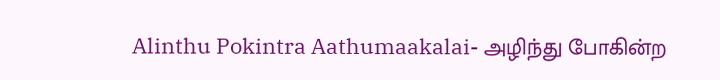Alinthu Pokintra Aathumaakalai- அழிந்து போகின்ற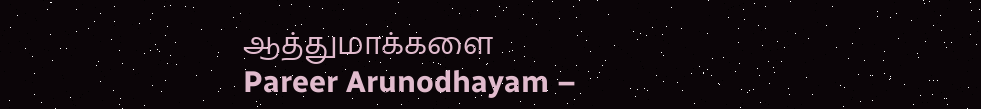ஆத்துமாக்களை
Pareer Arunodhayam –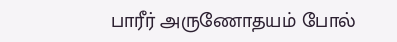பாரீர் அருணோதயம் போல்